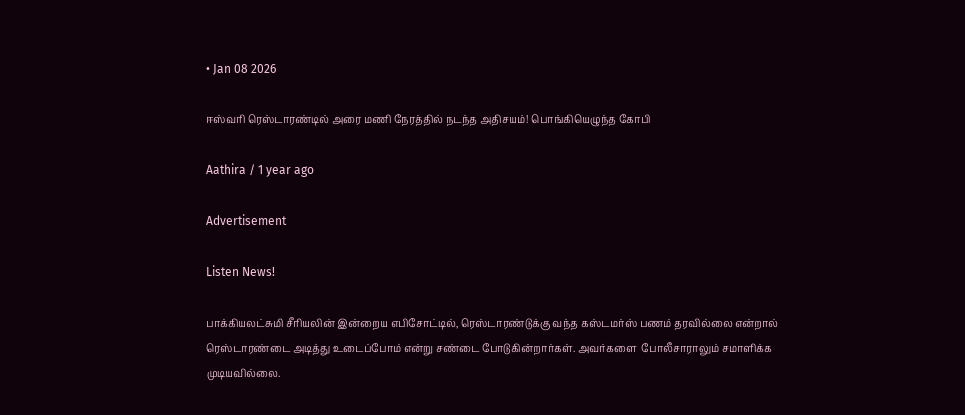• Jan 08 2026

ஈஸ்வரி ரெஸ்டாரண்டில் அரை மணி நேரத்தில் நடந்த அதிசயம்! பொங்கியெழுந்த கோபி

Aathira / 1 year ago

Advertisement

Listen News!

பாக்கியலட்சுமி சீரியலின் இன்றைய எபிசோட்டில், ரெஸ்டாரண்டுக்கு வந்த கஸ்டமர்ஸ் பணம் தரவில்லை என்றால் ரெஸ்டாரண்டை அடித்து உடைப்போம் என்று சண்டை போடுகின்றார்கள். அவர்களை  போலீசாராலும் சமாளிக்க முடியவில்லை.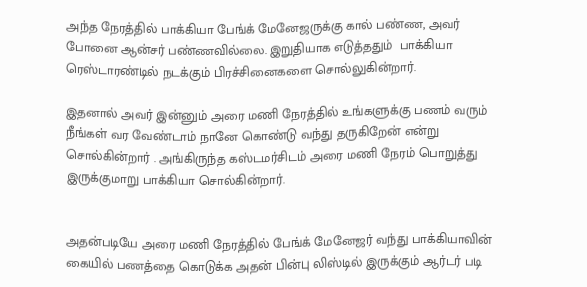அந்த நேரத்தில் பாக்கியா பேங்க் மேனேஜருக்கு கால் பண்ண, அவர் போனை ஆன்சர் பண்ணவில்லை. இறுதியாக எடுத்ததும்  பாக்கியா ரெஸ்டாரண்டில் நடக்கும் பிரச்சினைகளை சொல்லுகின்றார்.

இதனால் அவர் இன்னும் அரை மணி நேரத்தில் உங்களுக்கு பணம் வரும் நீங்கள் வர வேண்டாம் நானே கொண்டு வந்து தருகிறேன் என்று சொல்கின்றார் . அங்கிருந்த கஸ்டமர்சிடம் அரை மணி நேரம் பொறுத்து இருக்குமாறு பாக்கியா சொல்கின்றார்.


அதன்படியே அரை மணி நேரத்தில் பேங்க் மேனேஜர் வந்து பாக்கியாவின் கையில் பணத்தை கொடுக்க அதன் பின்பு லிஸ்டில் இருக்கும் ஆர்டர் படி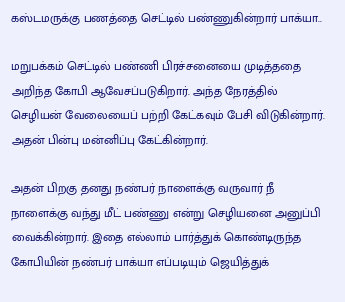கஸ்டமருக்கு பணத்தை செட்டில் பண்ணுகின்றார் பாக்யா..

மறுபக்கம் செட்டில் பண்ணி பிரச்சனையை முடித்ததை அறிந்த கோபி ஆவேசப்படுகிறார். அந்த நேரத்தில் செழியன் வேலையைப் பற்றி கேட்கவும் பேசி விடுகின்றார். அதன் பின்பு மன்னிப்பு கேட்கின்றார்.

அதன் பிறகு தனது நண்பர் நாளைக்கு வருவார் நீ நாளைக்கு வந்து மீட் பண்ணு என்று செழியனை அனுப்பி வைக்கின்றார். இதை எல்லாம் பார்த்துக் கொண்டிருந்த கோபியின் நண்பர் பாக்யா எப்படியும் ஜெயித்துக்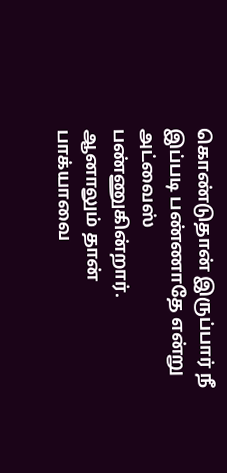கொண்டுதான் இருப்பார் நீ இப்படி பண்ணாதே என்று அட்வைஸ் பண்ணுகின்றார். ஆனாலும் தான் பாக்யாவை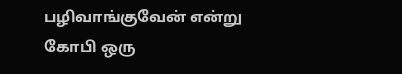பழிவாங்குவேன் என்று கோபி ஒரு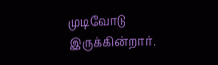முடிவோடு இருக்கின்றார்.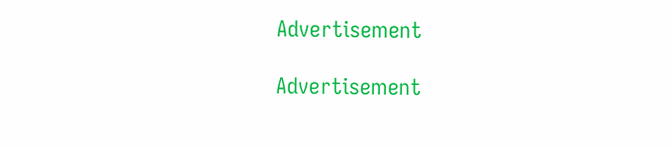Advertisement

Advertisement